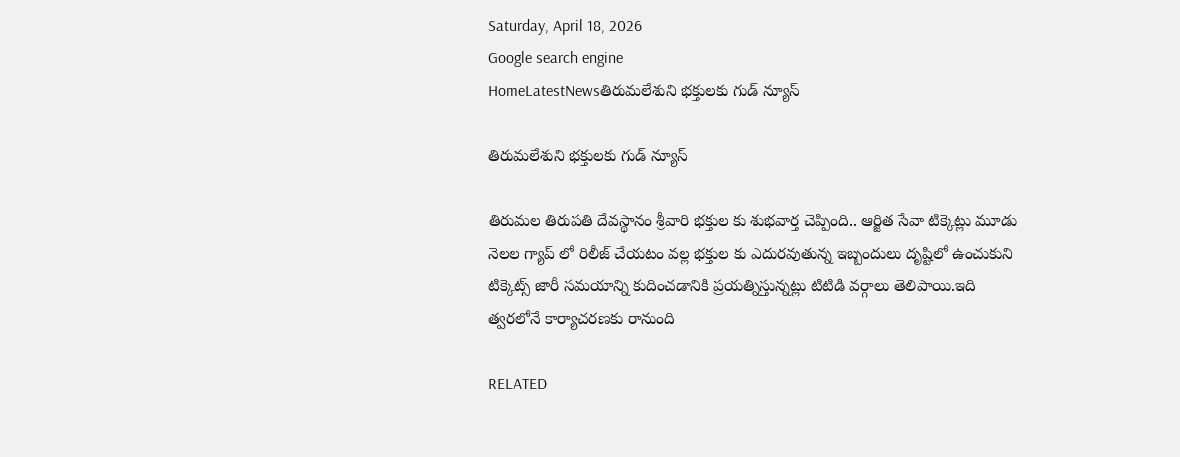Saturday, April 18, 2026
Google search engine
HomeLatestNewsతిరుమలేశుని భక్తులకు గుడ్ న్యూస్

తిరుమలేశుని భక్తులకు గుడ్ న్యూస్

తిరుమల తిరుపతి దేవస్థానం శ్రీవారి భక్తుల కు శుభవార్త చెప్పింది.. ఆర్జిత సేవా టిక్కెట్లు మూడు నెలల గ్యాప్ లో రిలీజ్ చేయటం వల్ల భక్తుల కు ఎదురవుతున్న ఇబ్బందులు దృష్టిలో ఉంచుకుని టిక్కెట్స్ జారీ సమయాన్ని కుదించడానికి ప్రయత్నిస్తున్నట్లు టిటిడి వర్గాలు తెలిపాయి.ఇది త్వరలోనే కార్యాచరణకు రానుంది

RELATED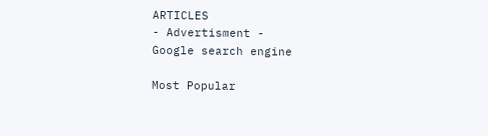ARTICLES
- Advertisment -
Google search engine

Most Popular